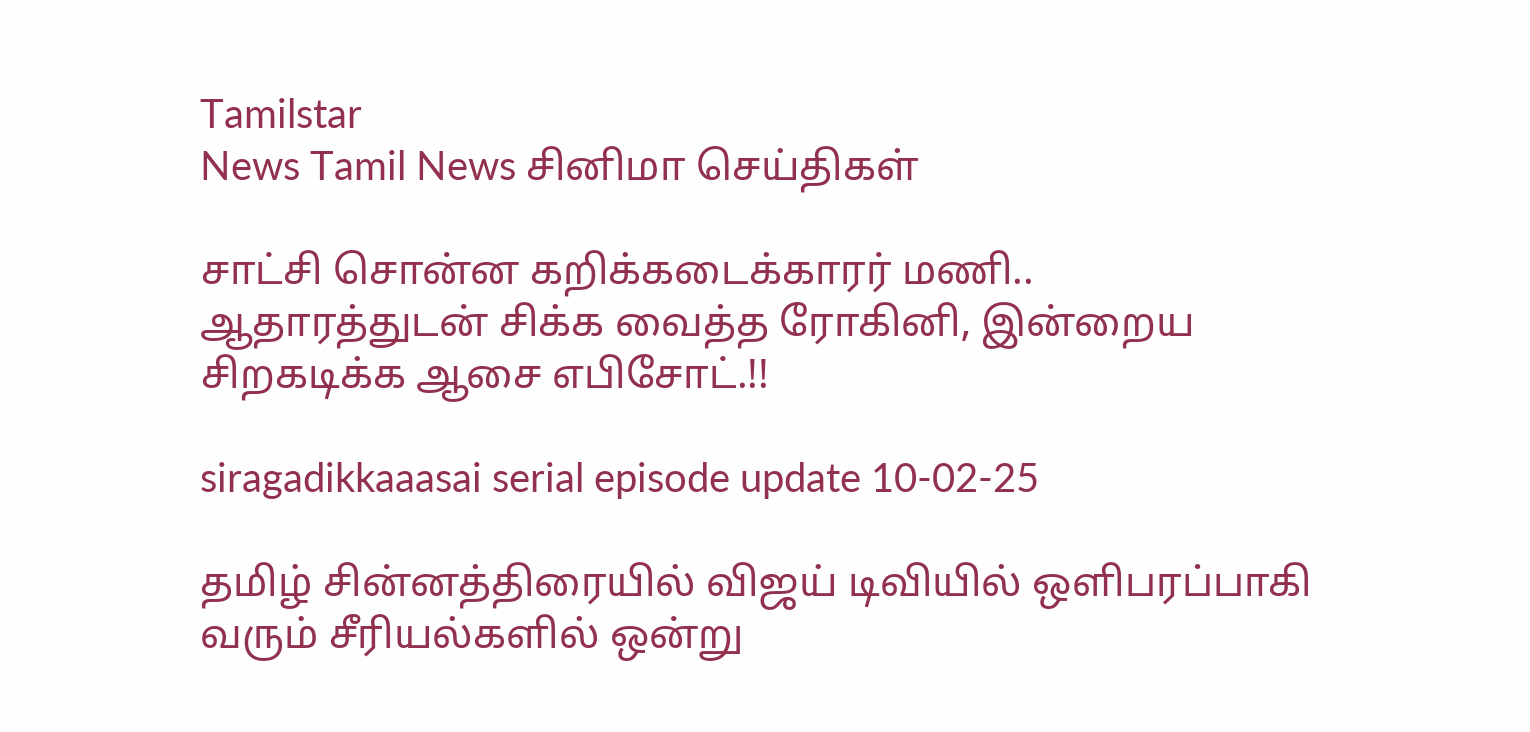Tamilstar
News Tamil News சினிமா செய்திகள்

சாட்சி சொன்ன கறிக்கடைக்காரர் மணி.. ஆதாரத்துடன் சிக்க வைத்த ரோகினி, இன்றைய சிறகடிக்க ஆசை எபிசோட்.!!

siragadikkaaasai serial episode update 10-02-25

தமிழ் சின்னத்திரையில் விஜய் டிவியில் ஒளிபரப்பாகி வரும் சீரியல்களில் ஒன்று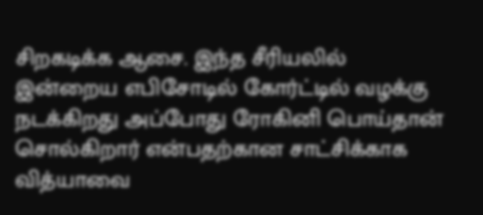சிறகடிக்க ஆசை. இந்த சீரியலில் இன்றைய எபிசோடில் கோர்ட்டில் வழக்கு நடக்கிறது அப்போது ரோகினி பொய்தான் சொல்கிறார் என்பதற்கான சாட்சிக்காக வித்யாவை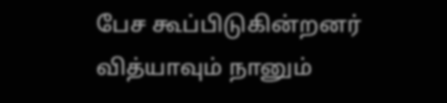பேச கூப்பிடுகின்றனர் வித்யாவும் நானும்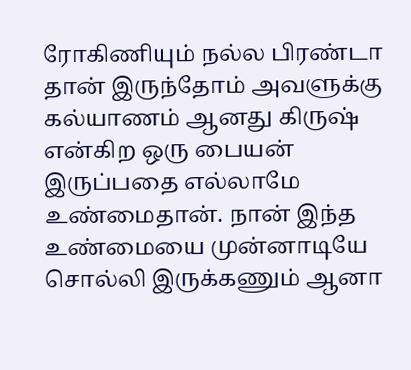ரோகிணியும் நல்ல பிரண்டா தான் இருந்தோம் அவளுக்கு கல்யாணம் ஆனது கிருஷ் என்கிற ஒரு பையன் இருப்பதை எல்லாமே உண்மைதான். நான் இந்த உண்மையை முன்னாடியே சொல்லி இருக்கணும் ஆனா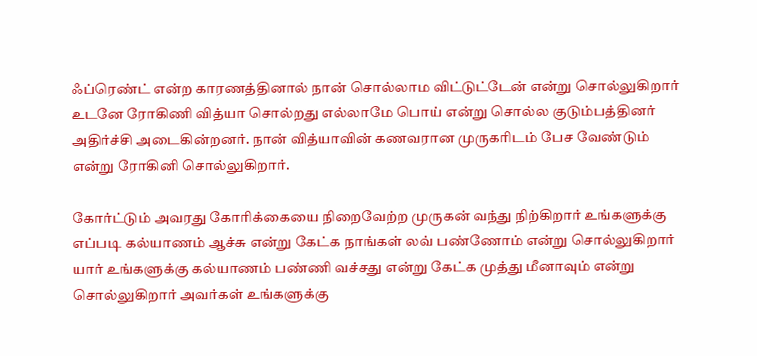ஃப்ரெண்ட் என்ற காரணத்தினால் நான் சொல்லாம விட்டுட்டேன் என்று சொல்லுகிறார் உடனே ரோகிணி வித்யா சொல்றது எல்லாமே பொய் என்று சொல்ல குடும்பத்தினர் அதிர்ச்சி அடைகின்றனர். நான் வித்யாவின் கணவரான முருகரிடம் பேச வேண்டும் என்று ரோகினி சொல்லுகிறார்.

கோர்ட்டும் அவரது கோரிக்கையை நிறைவேற்ற முருகன் வந்து நிற்கிறார் உங்களுக்கு எப்படி கல்யாணம் ஆச்சு என்று கேட்க நாங்கள் லவ் பண்ணோம் என்று சொல்லுகிறார் யார் உங்களுக்கு கல்யாணம் பண்ணி வச்சது என்று கேட்க முத்து மீனாவும் என்று சொல்லுகிறார் அவர்கள் உங்களுக்கு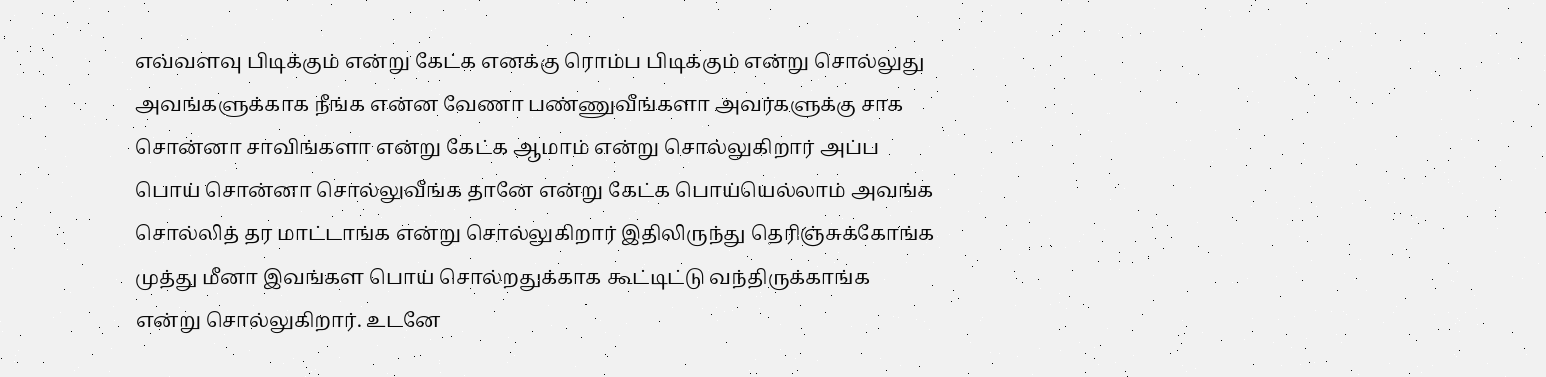எவ்வளவு பிடிக்கும் என்று கேட்க எனக்கு ரொம்ப பிடிக்கும் என்று சொல்லுது அவங்களுக்காக நீங்க என்ன வேணா பண்ணுவீங்களா அவர்களுக்கு சாக சொன்னா சாவிங்களா என்று கேட்க ஆமாம் என்று சொல்லுகிறார் அப்ப பொய் சொன்னா சொல்லுவீங்க தானே என்று கேட்க பொய்யெல்லாம் அவங்க சொல்லித் தர மாட்டாங்க என்று சொல்லுகிறார் இதிலிருந்து தெரிஞ்சுக்கோங்க முத்து மீனா இவங்கள பொய் சொல்றதுக்காக கூட்டிட்டு வந்திருக்காங்க என்று சொல்லுகிறார். உடனே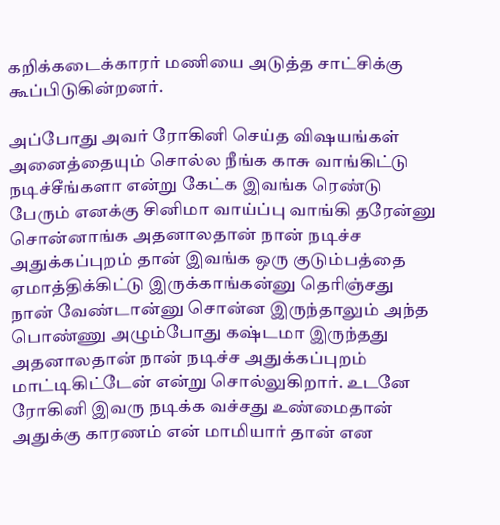கறிக்கடைக்காரர் மணியை அடுத்த சாட்சிக்கு கூப்பிடுகின்றனர்.

அப்போது அவர் ரோகினி செய்த விஷயங்கள் அனைத்தையும் சொல்ல நீங்க காசு வாங்கிட்டு நடிச்சீங்களா என்று கேட்க இவங்க ரெண்டு பேரும் எனக்கு சினிமா வாய்ப்பு வாங்கி தரேன்னு சொன்னாங்க அதனாலதான் நான் நடிச்ச அதுக்கப்புறம் தான் இவங்க ஒரு குடும்பத்தை ஏமாத்திக்கிட்டு இருக்காங்கன்னு தெரிஞ்சது நான் வேண்டான்னு சொன்ன இருந்தாலும் அந்த பொண்ணு அழும்போது கஷ்டமா இருந்தது அதனாலதான் நான் நடிச்ச அதுக்கப்புறம் மாட்டிகிட்டேன் என்று சொல்லுகிறார். உடனே ரோகினி இவரு நடிக்க வச்சது உண்மைதான் அதுக்கு காரணம் என் மாமியார் தான் என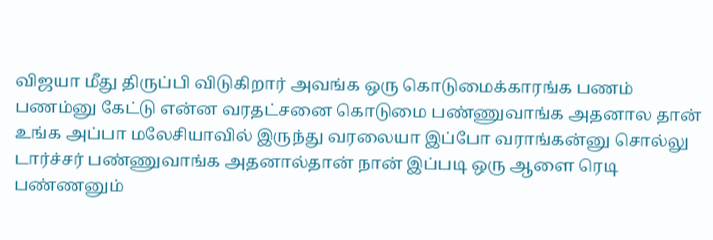விஜயா மீது திருப்பி விடுகிறார் அவங்க ஒரு கொடுமைக்காரங்க பணம் பணம்னு கேட்டு என்ன வரதட்சனை கொடுமை பண்ணுவாங்க அதனால தான் உங்க அப்பா மலேசியாவில் இருந்து வரலையா இப்போ வராங்கன்னு சொல்லு டார்ச்சர் பண்ணுவாங்க அதனால்தான் நான் இப்படி ஒரு ஆளை ரெடி பண்ணனும்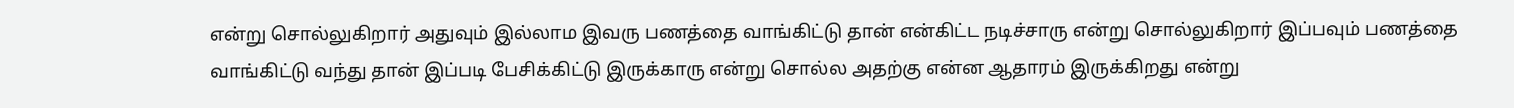என்று சொல்லுகிறார் அதுவும் இல்லாம இவரு பணத்தை வாங்கிட்டு தான் என்கிட்ட நடிச்சாரு என்று சொல்லுகிறார் இப்பவும் பணத்தை வாங்கிட்டு வந்து தான் இப்படி பேசிக்கிட்டு இருக்காரு என்று சொல்ல அதற்கு என்ன ஆதாரம் இருக்கிறது என்று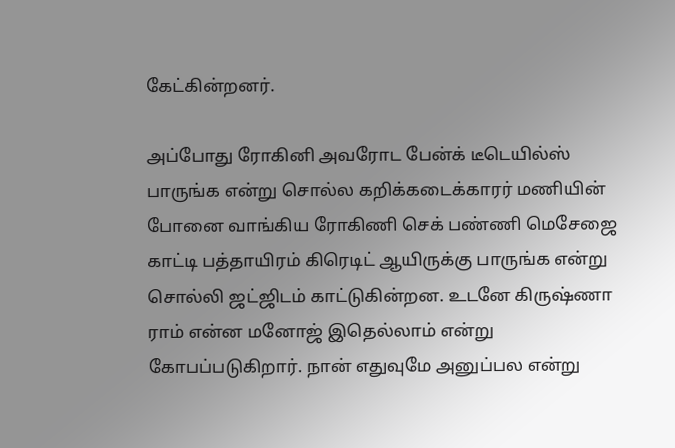கேட்கின்றனர்.

அப்போது ரோகினி அவரோட பேன்க் டீடெயில்ஸ் பாருங்க என்று சொல்ல கறிக்கடைக்காரர் மணியின் போனை வாங்கிய ரோகிணி செக் பண்ணி மெசேஜை காட்டி பத்தாயிரம் கிரெடிட் ஆயிருக்கு பாருங்க என்று சொல்லி ஜட்ஜிடம் காட்டுகின்றன. உடனே கிருஷ்ணா ராம் என்ன மனோஜ் இதெல்லாம் என்று கோபப்படுகிறார். நான் எதுவுமே அனுப்பல என்று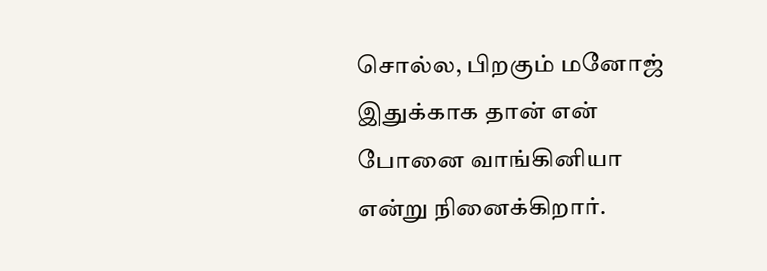சொல்ல, பிறகும் மனோஜ் இதுக்காக தான் என் போனை வாங்கினியா என்று நினைக்கிறார்.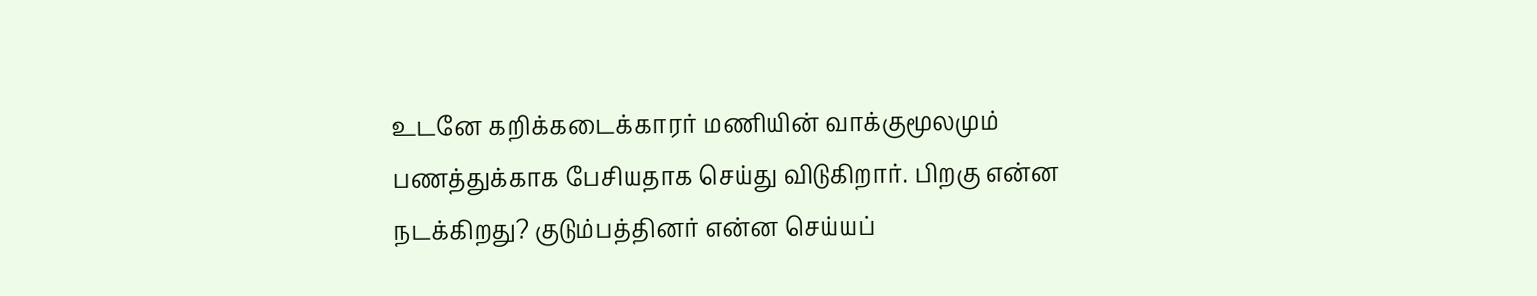உடனே கறிக்கடைக்காரர் மணியின் வாக்குமூலமும் பணத்துக்காக பேசியதாக செய்து விடுகிறார். பிறகு என்ன நடக்கிறது? குடும்பத்தினர் என்ன செய்யப்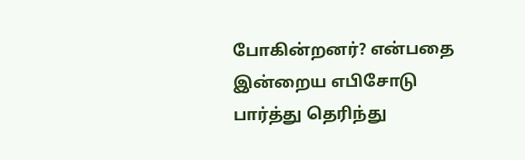போகின்றனர்? என்பதை இன்றைய எபிசோடு பார்த்து தெரிந்து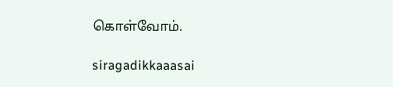கொள்வோம்.

siragadikkaaasai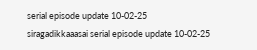serial episode update 10-02-25
siragadikkaaasai serial episode update 10-02-25